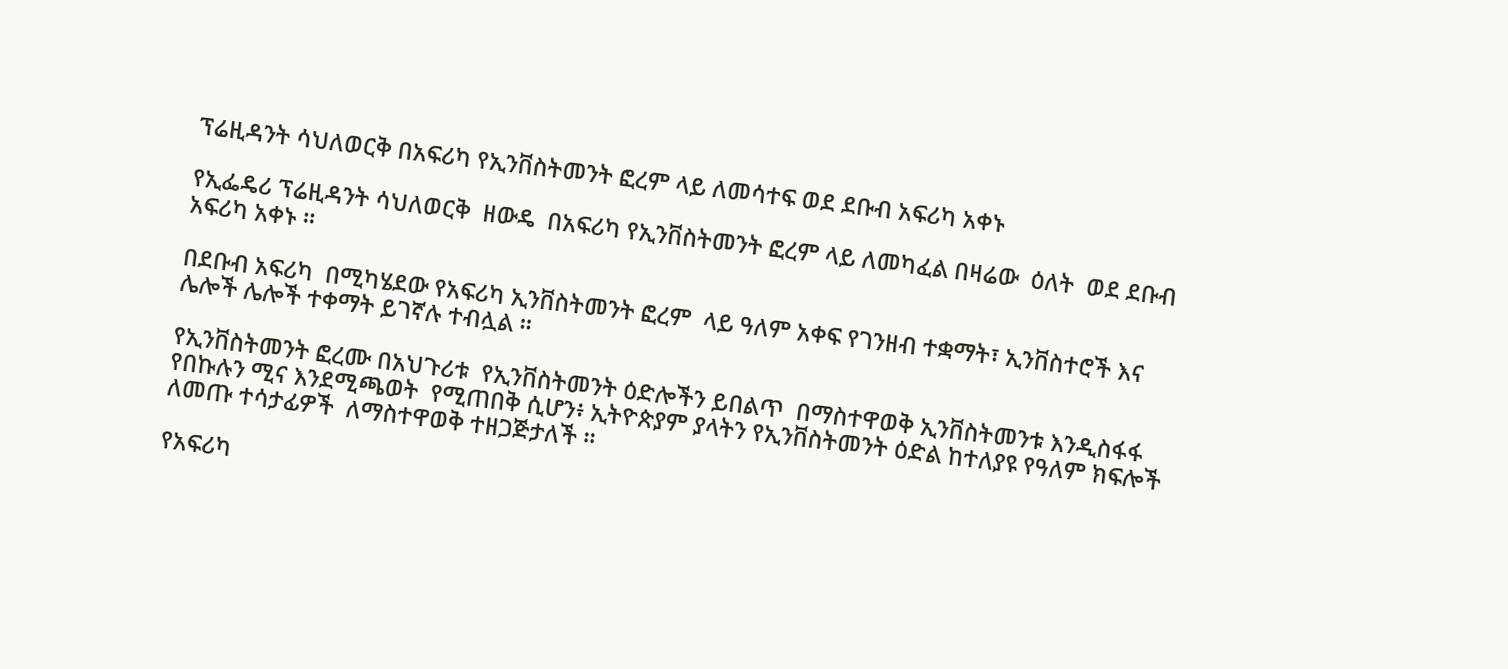ፕሬዚዳንት ሳህለወርቅ በአፍሪካ የኢንቨስትመንት ፎረም ላይ ለመሳተፍ ወደ ደቡብ አፍሪካ አቀኑ

የኢፌዴሪ ፕሬዚዳንት ሳህለወርቅ  ዘውዴ  በአፍሪካ የኢንቨስትመንት ፎረም ላይ ለመካፈል በዛሬው  ዕለት  ወደ ደቡብ አፍሪካ አቀኑ ።

በደቡብ አፍሪካ  በሚካሄደው የአፍሪካ ኢንቨስትመንት ፎረም  ላይ ዓለም አቀፍ የገንዘብ ተቋማት፣ ኢንቨስተሮች እና ሌሎች ሌሎች ተቀማት ይገኛሉ ተብሏል ።

የኢንቨስትመንት ፎረሙ በአህጉሪቱ  የኢንቨስትመንት ዕድሎችን ይበልጥ  በማስተዋወቅ ኢንቨስትመንቱ እንዲስፋፋ የበኩሉን ሚና እንደሚጫወት  የሚጠበቅ ሲሆን፥ ኢትዮጵያም ያላትን የኢንቨስትመንት ዕድል ከተለያዩ የዓለም ክፍሎች ለመጡ ተሳታፊዎች  ለማስተዋወቅ ተዘጋጅታለች ።

የአፍሪካ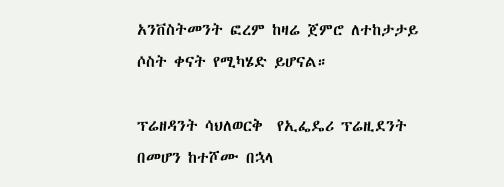አንቨስትመንት ፎረም ከዛሬ ጀምሮ ለተከታታይ ሶስት ቀናት የሚካሄድ ይሆናል።

ፕሬዘዳንት ሳህለወርቅ  የኢፌዴሪ ፕሬዚደንት በመሆን ከተሾሙ በኋላ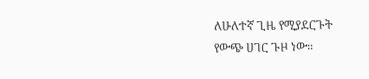ለሁለተኛ ጊዜ የሚያደርጉት የውጭ ሀገር ጉዞ ነው።